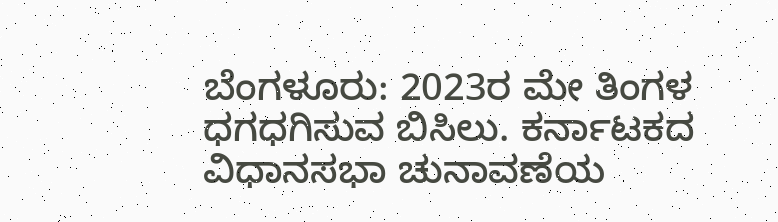ಬೆಂಗಳೂರು: 2023ರ ಮೇ ತಿಂಗಳ ಧಗಧಗಿಸುವ ಬಿಸಿಲು. ಕರ್ನಾಟಕದ ವಿಧಾನಸಭಾ ಚುನಾವಣೆಯ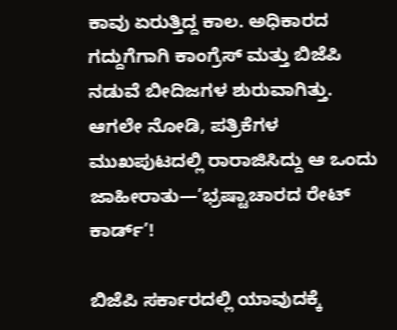ಕಾವು ಏರುತ್ತಿದ್ದ ಕಾಲ. ಅಧಿಕಾರದ ಗದ್ದುಗೆಗಾಗಿ ಕಾಂಗ್ರೆಸ್ ಮತ್ತು ಬಿಜೆಪಿ ನಡುವೆ ಬೀದಿಜಗಳ ಶುರುವಾಗಿತ್ತು. ಆಗಲೇ ನೋಡಿ, ಪತ್ರಿಕೆಗಳ ಮುಖಪುಟದಲ್ಲಿ ರಾರಾಜಿಸಿದ್ದು ಆ ಒಂದು ಜಾಹೀರಾತು—’ಭ್ರಷ್ಟಾಚಾರದ ರೇಟ್ ಕಾರ್ಡ್’!

ಬಿಜೆಪಿ ಸರ್ಕಾರದಲ್ಲಿ ಯಾವುದಕ್ಕೆ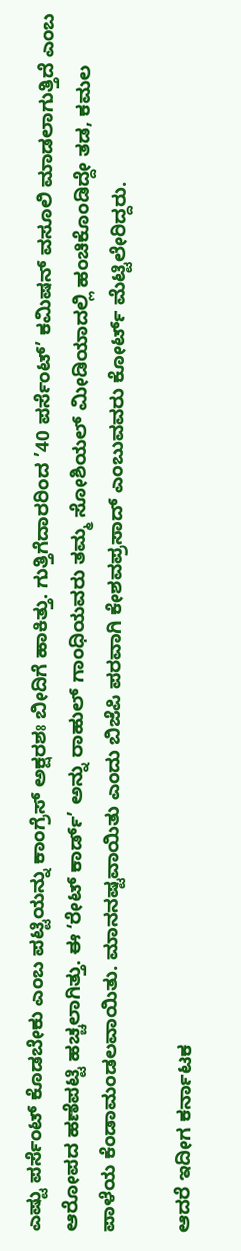ಎಷ್ಟು ಪರ್ಸೆಂಟ್ ಕೊಡಬೇಕು ಎಂಬ ಪಟ್ಟಿಯನ್ನು ಕಾಂಗ್ರೆಸ್ ಅಕ್ಷರಶಃ ಬೀದಿಗೆ ಹಾಕಿತ್ತು. ಗುತ್ತಿಗೆದಾರರಿಂದ ’40 ಪರ್ಸೆಂಟ್’ ಕಮಿಷನ್ ವಸೂಲಿ ಮಾಡಲಾಗುತ್ತಿದೆ ಎಂಬ ಆರೋಪದ ಹಣೆಪಟ್ಟಿ ಹಚ್ಚಲಾಗಿತ್ತು. ಈ ʻರೇಟ್ ಕಾರ್ಡ್’ ಅನ್ನು ರಾಹುಲ್ ಗಾಂಧಿಯವರು ತಮ್ಮ ಸೋಶಿಯಲ್ ಮೀಡಿಯಾದಲ್ಲಿ ಹಂಚಿಕೊಂಡಿದ್ದೇ ತಡ, ಕಮಲ ಪಾಳೆಯ ಕೆಂಡಾಮಂಡಲವಾಯಿತು. ಮಾನನಷ್ಟವಾಯಿತು ಎಂದು ಬಿಜೆಪಿ ಪರವಾಗಿ ಕೇಶವಪ್ರಸಾದ್ ಎಂಬುವವರು ಕೋರ್ಟ್ ಮೆಟ್ಟಿಲೇರಿದ್ದರು.

ಆದರೆ ಇದೀಗ ಕರ್ನಾಟಕ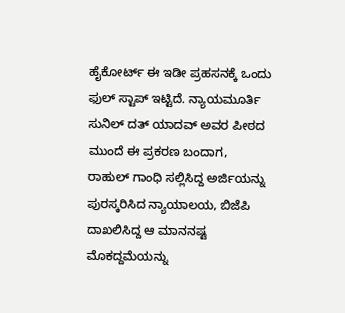ಹೈಕೋರ್ಟ್ ಈ ಇಡೀ ಪ್ರಹಸನಕ್ಕೆ ಒಂದು ಫುಲ್ ಸ್ಟಾಪ್ ಇಟ್ಟಿದೆ. ನ್ಯಾಯಮೂರ್ತಿ ಸುನಿಲ್ ದತ್ ಯಾದವ್ ಅವರ ಪೀಠದ ಮುಂದೆ ಈ ಪ್ರಕರಣ ಬಂದಾಗ, ರಾಹುಲ್ ಗಾಂಧಿ ಸಲ್ಲಿಸಿದ್ದ ಅರ್ಜಿಯನ್ನು ಪುರಸ್ಕರಿಸಿದ ನ್ಯಾಯಾಲಯ, ಬಿಜೆಪಿ ದಾಖಲಿಸಿದ್ದ ಆ ಮಾನನಷ್ಟ ಮೊಕದ್ದಮೆಯನ್ನು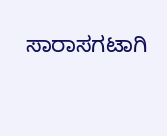ಸಾರಾಸಗಟಾಗಿ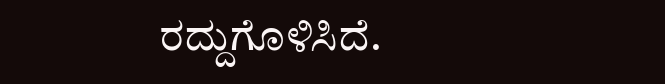ರದ್ದುಗೊಳಿಸಿದೆ.